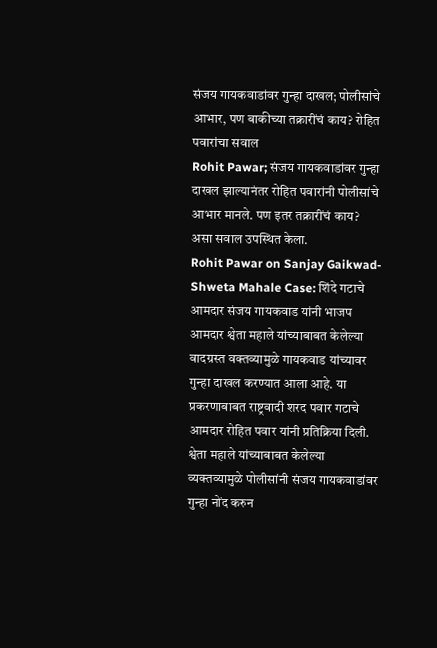संजय गायकवाडांवर गुन्हा दाखल; पोलीसांचे आभार, पण बाकीच्या तक्रारींचं काय? रोहित पवारांचा सवाल
Rohit Pawar; संजय गायकवाडांवर गुन्हा दाखल झाल्यानंतर रोहित पवारांनी पोलीसांचे आभार मानले. पण इतर तक्रारींचं काय? असा सवाल उपस्थित केला.
Rohit Pawar on Sanjay Gaikwad-Shweta Mahale Case: शिंदे गटाचे आमदार संजय गायकवाड यांनी भाजप आमदार श्वेता महाले यांच्याबाबत केलेल्या वादग्रस्त वक्तव्यामुळे गायकवाड यांच्यावर गुन्हा दाखल करण्यात आला आहे. या प्रकरणाबाबत राष्ट्रवादी शरद पवार गटाचे आमदार रोहित पवार यांनी प्रतिक्रिया दिली. श्वेता महाले यांच्याबाबत केलेल्या व्यक्तव्यामुळे पोलीसांनी संजय गायकवाडांवर गुन्हा नोंद करुन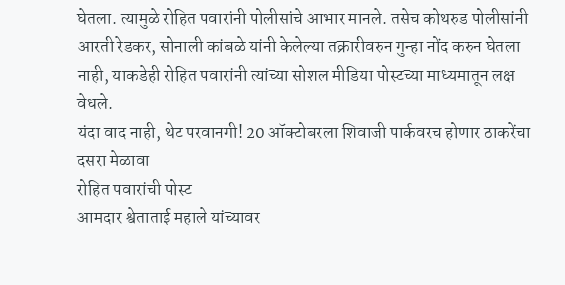घेतला. त्यामुळे रोहित पवारांनी पोलीसांचे आभार मानले. तसेच कोथरुड पोलीसांनी आरती रेडकर, सोनाली कांबळे यांनी केलेल्या तक्रारीवरुन गुन्हा नोंद करुन घेतला नाही, याकडेही रोहित पवारांनी त्यांच्या सोशल मीडिया पोस्टच्या माध्यमातून लक्ष वेधले.
यंदा वाद नाही, थेट परवानगी! 20 ऑक्टोबरला शिवाजी पार्कवरच होणार ठाकरेंचा दसरा मेळावा
रोहित पवारांची पोस्ट
आमदार श्वेताताई महाले यांच्यावर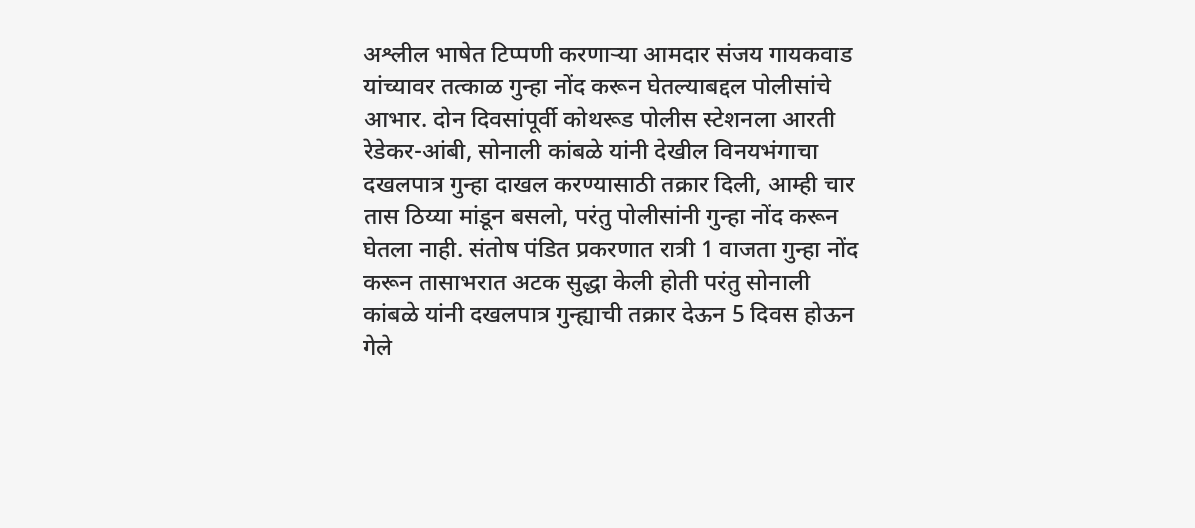अश्लील भाषेत टिप्पणी करणाऱ्या आमदार संजय गायकवाड यांच्यावर तत्काळ गुन्हा नोंद करून घेतल्याबद्दल पोलीसांचे आभार. दोन दिवसांपूर्वी कोथरूड पोलीस स्टेशनला आरती रेडेकर-आंबी, सोनाली कांबळे यांनी देखील विनयभंगाचा दखलपात्र गुन्हा दाखल करण्यासाठी तक्रार दिली, आम्ही चार तास ठिय्या मांडून बसलो, परंतु पोलीसांनी गुन्हा नोंद करून घेतला नाही. संतोष पंडित प्रकरणात रात्री 1 वाजता गुन्हा नोंद करून तासाभरात अटक सुद्धा केली होती परंतु सोनाली कांबळे यांनी दखलपात्र गुन्ह्याची तक्रार देऊन 5 दिवस होऊन गेले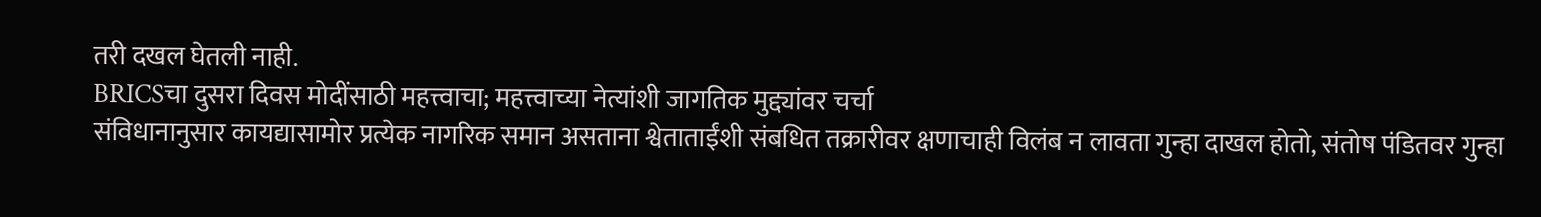तरी दखल घेतली नाही.
BRICSचा दुसरा दिवस मोदींसाठी महत्त्वाचा; महत्त्वाच्या नेत्यांशी जागतिक मुद्द्यांवर चर्चा
संविधानानुसार कायद्यासामोर प्रत्येक नागरिक समान असताना श्वेताताईंशी संबधित तक्रारीवर क्षणाचाही विलंब न लावता गुन्हा दाखल होतो, संतोष पंडितवर गुन्हा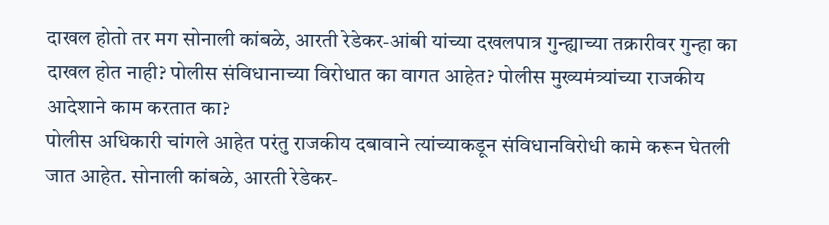दाखल होतो तर मग सोनाली कांबळे, आरती रेडेकर-आंबी यांच्या दखलपात्र गुन्ह्याच्या तक्रारीवर गुन्हा का दाखल होत नाही? पोलीस संविधानाच्या विरोधात का वागत आहेत? पोलीस मुख्यमंत्र्यांच्या राजकीय आदेशाने काम करतात का?
पोलीस अधिकारी चांगले आहेत परंतु राजकीय दबावाने त्यांच्याकडून संविधानविरोधी कामे करून घेतली जात आहेत. सोनाली कांबळे, आरती रेडेकर-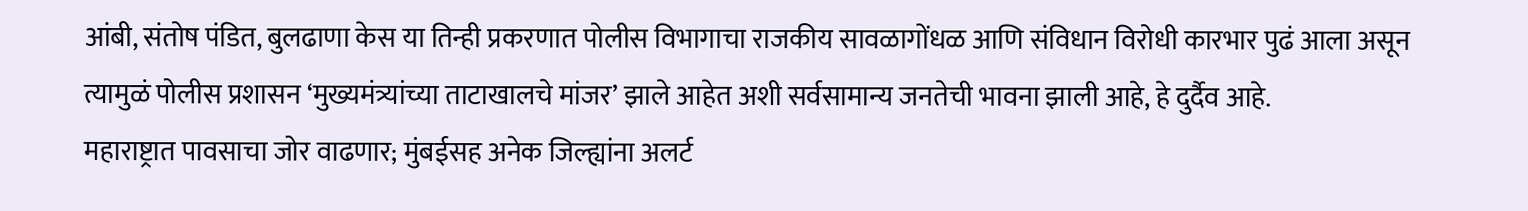आंबी, संतोष पंडित, बुलढाणा केस या तिन्ही प्रकरणात पोलीस विभागाचा राजकीय सावळागोंधळ आणि संविधान विरोधी कारभार पुढं आला असून त्यामुळं पोलीस प्रशासन ‘मुख्यमंत्र्यांच्या ताटाखालचे मांजर’ झाले आहेत अशी सर्वसामान्य जनतेची भावना झाली आहे, हे दुर्दैव आहे.
महाराष्ट्रात पावसाचा जोर वाढणार; मुंबईसह अनेक जिल्ह्यांना अलर्ट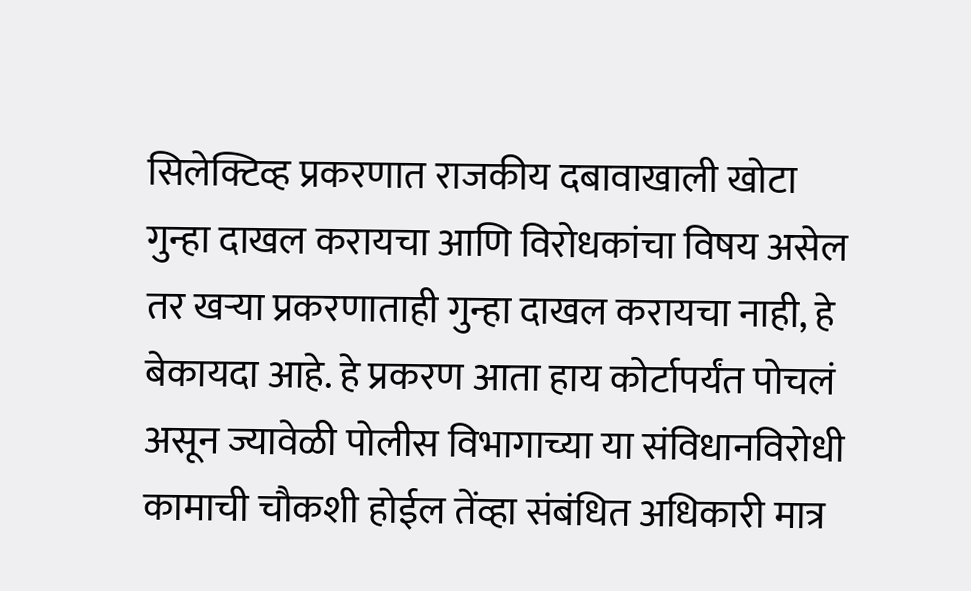सिलेक्टिव्ह प्रकरणात राजकीय दबावाखाली खोटा गुन्हा दाखल करायचा आणि विरोधकांचा विषय असेल तर खऱ्या प्रकरणाताही गुन्हा दाखल करायचा नाही, हे बेकायदा आहे. हे प्रकरण आता हाय कोर्टापर्यंत पोचलं असून ज्यावेळी पोलीस विभागाच्या या संविधानविरोधी कामाची चौकशी होईल तेंव्हा संबंधित अधिकारी मात्र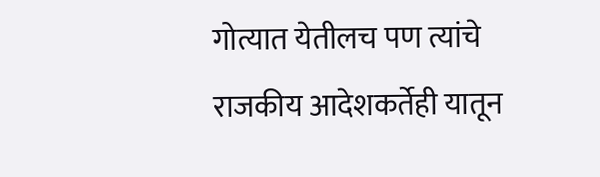गोत्यात येतीलच पण त्यांचे राजकीय आदेशकर्तेही यातून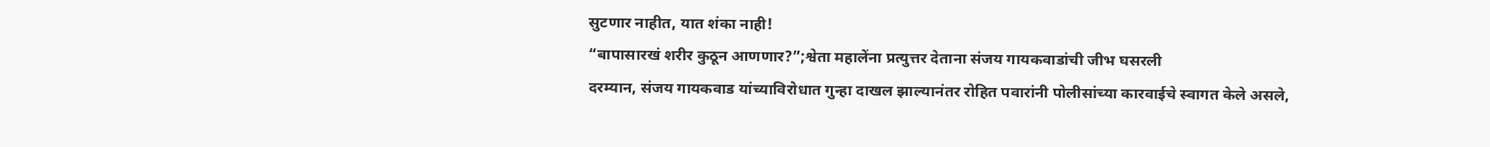सुटणार नाहीत, यात शंका नाही!
“बापासारखं शरीर कुठून आणणार?”;श्वेता महालेंना प्रत्युत्तर देताना संजय गायकवाडांची जीभ घसरली
दरम्यान, संजय गायकवाड यांच्याविरोधात गुन्हा दाखल झाल्यानंतर रोहित पवारांनी पोलीसांच्या कारवाईचे स्वागत केले असले,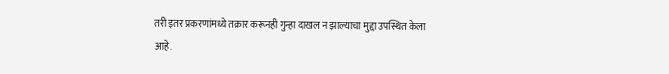तरी इतर प्रकरणांमध्ये तक्रार करूनही गुन्हा दाखल न झाल्याचा मुद्दा उपस्थित केला आहे.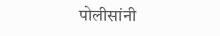पोलीसांनी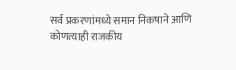सर्व प्रकरणांमध्ये समान निकषाने आणि कोणत्याही राजकीय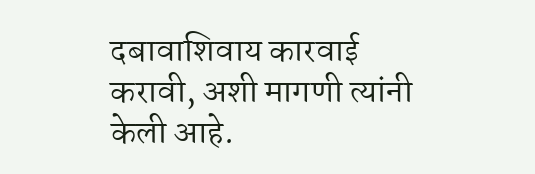दबावाशिवाय कारवाई करावी, अशी मागणी त्यांनी केली आहे.